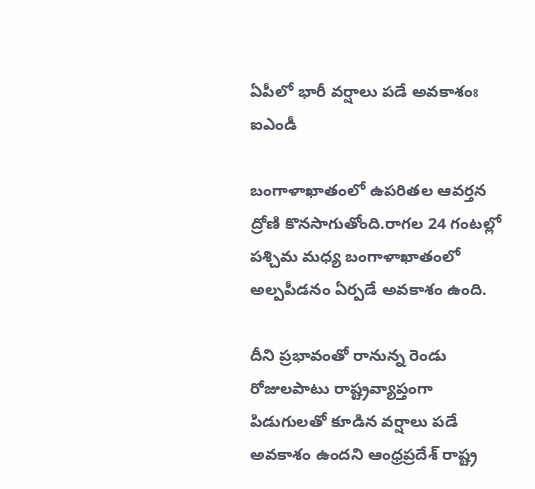ఏపీలో భారీ వ‌ర్షాలు ప‌డే అవ‌కాశంః ఐఎండీ

బంగాళాఖాతంలో ఉప‌రిత‌ల ఆవ‌ర్త‌న ద్రోణి కొన‌సాగుతోంది.రాగ‌ల 24 గంట‌ల్లో ప‌శ్చిమ మ‌ధ్య బంగాళాఖాతంలో అల్ప‌పీడ‌నం ఏర్ప‌డే అవ‌కాశం ఉంది.

దీని ప్ర‌భావంతో రానున్న రెండు రోజుల‌పాటు రాష్ట్ర‌వ్యాప్తంగా పిడుగుల‌తో కూడిన వ‌ర్షాలు ప‌డే అవ‌కాశం ఉంద‌ని ఆంధ్ర‌ప్ర‌దేశ్ రాష్ట్ర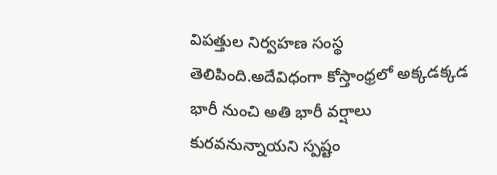విప‌త్తుల నిర్వ‌హ‌ణ సంస్థ తెలిపింది.అదేవిధంగా కోస్తాంధ్ర‌లో అక్క‌డ‌క్క‌డ భారీ నుంచి అతి భారీ వ‌ర్షాలు కుర‌వనున్నాయ‌ని స్ప‌ష్టం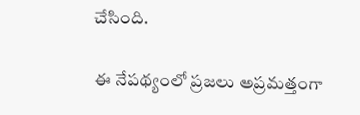చేసింది.

ఈ నేప‌థ్యంలో ప్ర‌జ‌లు అప్ర‌మ‌త్తంగా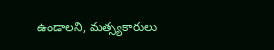ఉండాల‌ని, మ‌త్స్య‌కారులు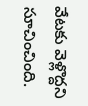వేట‌కు వెళ్లొద్ద‌ని సూచించింది.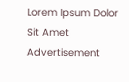Lorem Ipsum Dolor Sit Amet
Advertisement